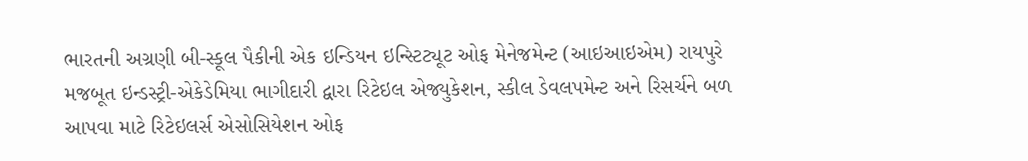ભારતની અગ્રણી બી-સ્કૂલ પૈકીની એક ઇન્ડિયન ઇન્સ્ટિટ્યૂટ ઓફ મેનેજમેન્ટ (આઇઆઇએમ) રાયપુરે મજબૂત ઇન્ડસ્ટ્રી-એકેડેમિયા ભાગીદારી દ્વારા રિટેઇલ એજ્યુકેશન, સ્કીલ ડેવલપમેન્ટ અને રિસર્ચને બળ આપવા માટે રિટેઇલર્સ એસોસિયેશન ઓફ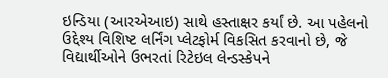ઇન્ડિયા (આરએઆઇ) સાથે હસ્તાક્ષર કર્યાં છે. આ પહેલનો ઉદ્દેશ્ય વિશિષ્ટ લર્નિંગ પ્લેટફોર્મ વિકસિત કરવાનો છે, જે વિદ્યાર્થીઓને ઉભરતાં રિટેઇલ લેન્ડસ્કેપને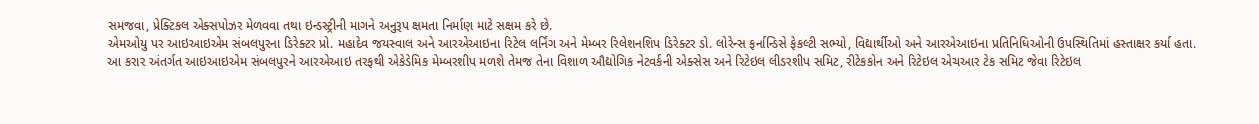સમજવા, પ્રેક્ટિકલ એક્સપોઝર મેળવવા તથા ઇન્ડસ્ટ્રીની માગને અનુરૂપ ક્ષમતા નિર્માણ માટે સક્ષમ કરે છે.
એમઓયુ પર આઇઆઇએમ સંબલપુરના ડિરેક્ટર પ્રો. મહાદેવ જયસ્વાલ અને આરએઆઇના રિટેલ લર્નિંગ અને મેમ્બર રિલેશનશિપ ડિરેક્ટર ડો. લોરેન્સ ફર્નાન્ડિસે ફેકલ્ટી સભ્યો, વિદ્યાર્થીઓ અને આરએઆઇના પ્રતિનિધિઓની ઉપસ્થિતિમાં હસ્તાક્ષર કર્યા હતા.
આ કરાર અંતર્ગત આઇઆઇએમ સંબલપુરને આરએઆઇ તરફથી એકેડેમિક મેમ્બરશીપ મળશે તેમજ તેના વિશાળ ઔદ્યોગિક નેટવર્કની એક્સેસ અને રિટેઇલ લીડરશીપ સમિટ, રીટેકકોન અને રિટેઇલ એચઆર ટેક સમિટ જેવા રિટેઇલ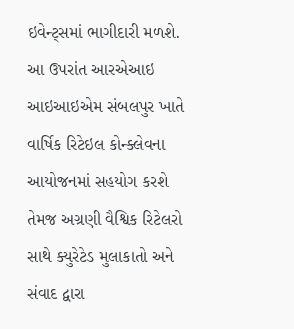ઇવેન્ટ્સમાં ભાગીદારી મળશે. આ ઉપરાંત આરએઆઇ આઇઆઇએમ સંબલપુર ખાતે વાર્ષિક રિટેઇલ કોન્ક્લેવના આયોજનમાં સહયોગ કરશે તેમજ અગ્રણી વૈશ્વિક રિટેલરો સાથે ક્યુરેટેડ મુલાકાતો અને સંવાદ દ્વારા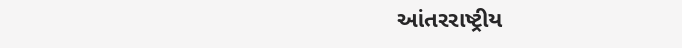આંતરરાષ્ટ્રીય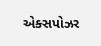એક્સપોઝર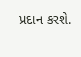પ્રદાન કરશે.